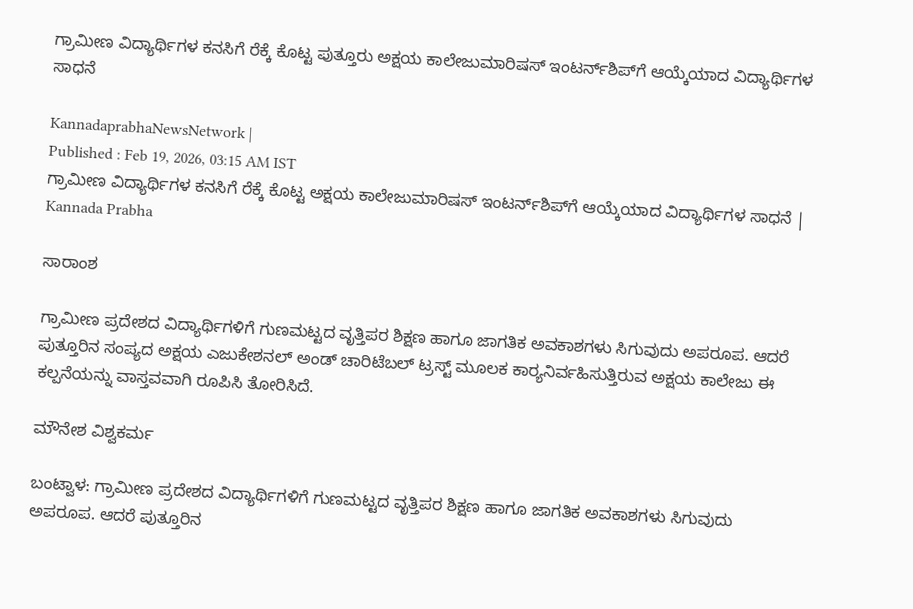ಗ್ರಾಮೀಣ ವಿದ್ಯಾರ್ಥಿಗಳ ಕನಸಿಗೆ ರೆಕ್ಕೆ ಕೊಟ್ಟ ಪುತ್ತೂರು ಅಕ್ಷಯ ಕಾಲೇಜುಮಾರಿಷಸ್‌ ಇಂಟರ್ನ್‌ಶಿಪ್‌ಗೆ ಆಯ್ಕೆಯಾದ ವಿದ್ಯಾರ್ಥಿಗಳ ಸಾಧನೆ

KannadaprabhaNewsNetwork |
Published : Feb 19, 2026, 03:15 AM IST
ಗ್ರಾಮೀಣ ವಿದ್ಯಾರ್ಥಿಗಳ ಕನಸಿಗೆ ರೆಕ್ಕೆ ಕೊಟ್ಟ ಅಕ್ಷಯ ಕಾಲೇಜುಮಾರಿಷಸ್‌ ಇಂಟರ್ನ್‌ಶಿಪ್‌ಗೆ ಆಯ್ಕೆಯಾದ ವಿದ್ಯಾರ್ಥಿಗಳ ಸಾಧನೆ | Kannada Prabha

ಸಾರಾಂಶ

ಗ್ರಾಮೀಣ ಪ್ರದೇಶದ ವಿದ್ಯಾರ್ಥಿಗಳಿಗೆ ಗುಣಮಟ್ಟದ ವೃತ್ತಿಪರ ಶಿಕ್ಷಣ ಹಾಗೂ ಜಾಗತಿಕ ಅವಕಾಶಗಳು ಸಿಗುವುದು ಅಪರೂಪ. ಆದರೆ ಪುತ್ತೂರಿನ ಸಂಪ್ಯದ ಅಕ್ಷಯ ಎಜುಕೇಶನಲ್ ಅಂಡ್‌ ಚಾರಿಟೆಬಲ್ ಟ್ರಸ್ಟ್ ಮೂಲಕ ಕಾರ್‍ಯನಿರ್ವಹಿಸುತ್ತಿರುವ ಅಕ್ಷಯ ಕಾಲೇಜು ಈ ಕಲ್ಪನೆಯನ್ನು ವಾಸ್ತವವಾಗಿ ರೂಪಿಸಿ ತೋರಿಸಿದೆ.

ಮೌನೇಶ ವಿಶ್ವಕರ್ಮ

ಬಂಟ್ವಾಳ: ಗ್ರಾಮೀಣ ಪ್ರದೇಶದ ವಿದ್ಯಾರ್ಥಿಗಳಿಗೆ ಗುಣಮಟ್ಟದ ವೃತ್ತಿಪರ ಶಿಕ್ಷಣ ಹಾಗೂ ಜಾಗತಿಕ ಅವಕಾಶಗಳು ಸಿಗುವುದು ಅಪರೂಪ. ಆದರೆ ಪುತ್ತೂರಿನ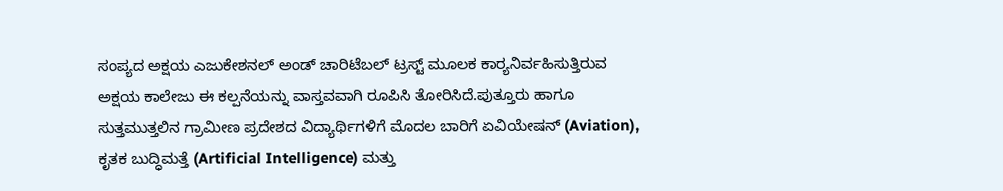ಸಂಪ್ಯದ ಅಕ್ಷಯ ಎಜುಕೇಶನಲ್ ಅಂಡ್‌ ಚಾರಿಟೆಬಲ್ ಟ್ರಸ್ಟ್ ಮೂಲಕ ಕಾರ್‍ಯನಿರ್ವಹಿಸುತ್ತಿರುವ ಅಕ್ಷಯ ಕಾಲೇಜು ಈ ಕಲ್ಪನೆಯನ್ನು ವಾಸ್ತವವಾಗಿ ರೂಪಿಸಿ ತೋರಿಸಿದೆ.ಪುತ್ತೂರು ಹಾಗೂ ಸುತ್ತಮುತ್ತಲಿನ ಗ್ರಾಮೀಣ ಪ್ರದೇಶದ ವಿದ್ಯಾರ್ಥಿಗಳಿಗೆ ಮೊದಲ ಬಾರಿಗೆ ಏವಿಯೇಷನ್ (Aviation), ಕೃತಕ ಬುದ್ಧಿಮತ್ತೆ (Artificial Intelligence) ಮತ್ತು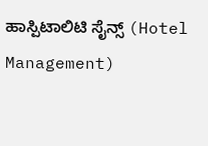ಹಾಸ್ಪಿಟಾಲಿಟಿ ಸೈನ್ಸ್ (Hotel Management)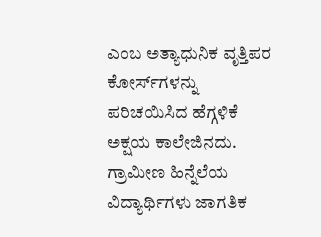ಎಂಬ ಅತ್ಯಾಧುನಿಕ ವೃತ್ತಿಪರ ಕೋರ್ಸ್‌ಗಳನ್ನು ಪರಿಚಯಿಸಿದ ಹೆಗ್ಗಳಿಕೆ ಅಕ್ಷಯ ಕಾಲೇಜಿನದು. ಗ್ರಾಮೀಣ ಹಿನ್ನೆಲೆಯ ವಿದ್ಯಾರ್ಥಿಗಳು ಜಾಗತಿಕ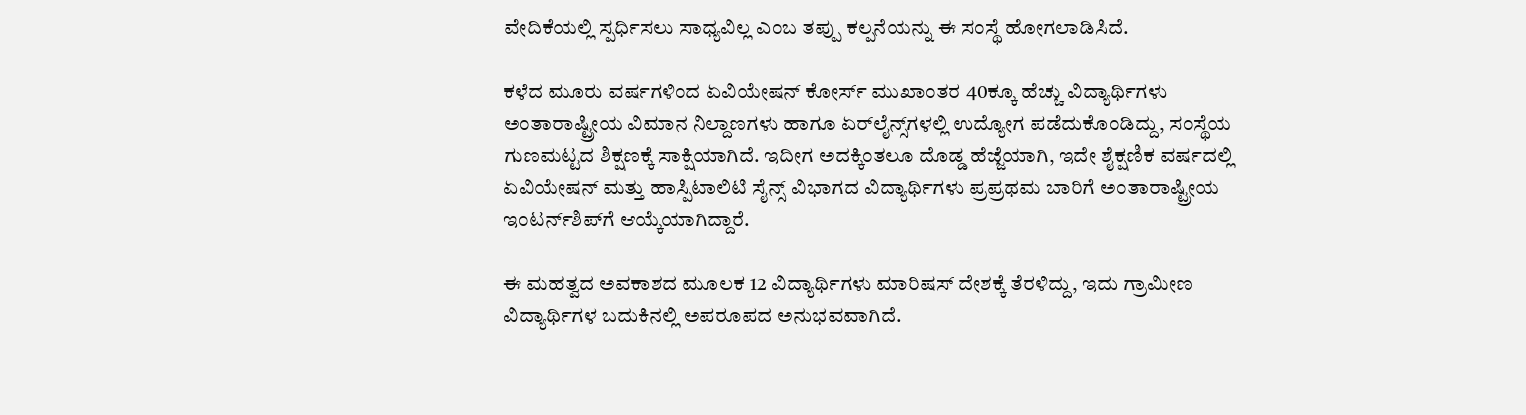ವೇದಿಕೆಯಲ್ಲಿ ಸ್ಪರ್ಧಿಸಲು ಸಾಧ್ಯವಿಲ್ಲ ಎಂಬ ತಪ್ಪು ಕಲ್ಪನೆಯನ್ನು ಈ ಸಂಸ್ಥೆ ಹೋಗಲಾಡಿಸಿದೆ.

ಕಳೆದ ಮೂರು ವರ್ಷಗಳಿಂದ ಏವಿಯೇಷನ್ ಕೋರ್ಸ್ ಮುಖಾಂತರ 40ಕ್ಕೂ ಹೆಚ್ಚು ವಿದ್ಯಾರ್ಥಿಗಳು ಅಂತಾರಾಷ್ಟ್ರೀಯ ವಿಮಾನ ನಿಲ್ದಾಣಗಳು ಹಾಗೂ ಏರ್‌ಲೈನ್ಸ್‌ಗಳಲ್ಲಿ ಉದ್ಯೋಗ ಪಡೆದುಕೊಂಡಿದ್ದು, ಸಂಸ್ಥೆಯ ಗುಣಮಟ್ಟದ ಶಿಕ್ಷಣಕ್ಕೆ ಸಾಕ್ಷಿಯಾಗಿದೆ. ಇದೀಗ ಅದಕ್ಕಿಂತಲೂ ದೊಡ್ಡ ಹೆಜ್ಜೆಯಾಗಿ, ಇದೇ ಶೈಕ್ಷಣಿಕ ವರ್ಷದಲ್ಲಿ ಏವಿಯೇಷನ್ ಮತ್ತು ಹಾಸ್ಪಿಟಾಲಿಟಿ ಸೈನ್ಸ್ ವಿಭಾಗದ ವಿದ್ಯಾರ್ಥಿಗಳು ಪ್ರಪ್ರಥಮ ಬಾರಿಗೆ ಅಂತಾರಾಷ್ಟ್ರೀಯ ಇಂಟರ್ನ್‌ಶಿಪ್‌ಗೆ ಆಯ್ಕೆಯಾಗಿದ್ದಾರೆ.

ಈ ಮಹತ್ವದ ಅವಕಾಶದ ಮೂಲಕ 12 ವಿದ್ಯಾರ್ಥಿಗಳು ಮಾರಿಷಸ್ ದೇಶಕ್ಕೆ ತೆರಳಿದ್ದು, ಇದು ಗ್ರಾಮೀಣ ವಿದ್ಯಾರ್ಥಿಗಳ ಬದುಕಿನಲ್ಲಿ ಅಪರೂಪದ ಅನುಭವವಾಗಿದೆ.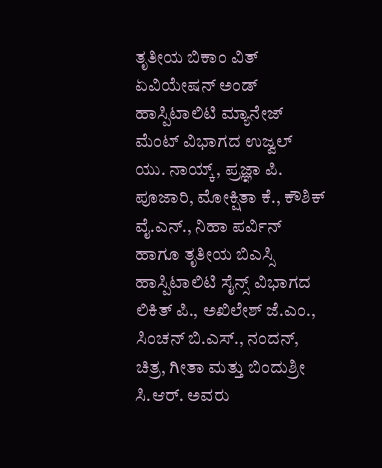ತೃತೀಯ ಬಿಕಾಂ ವಿತ್ ಏವಿಯೇಷನ್ ಅಂಡ್‌ ಹಾಸ್ಪಿಟಾಲಿಟಿ ಮ್ಯಾನೇಜ್‌ ಮೆಂಟ್ ವಿಭಾಗದ ಉಜ್ವಲ್ ಯು. ನಾಯ್ಕ್, ಪ್ರಜ್ಞಾ ಪಿ. ಪೂಜಾರಿ, ಮೋಕ್ಷಿತಾ ಕೆ., ಕೌಶಿಕ್ ವೈ.ಎನ್., ನಿಹಾ ಪರ್ವಿನ್ ಹಾಗೂ ತೃತೀಯ ಬಿಎಸ್ಸಿ ಹಾಸ್ಪಿಟಾಲಿಟಿ ಸೈನ್ಸ್ ವಿಭಾಗದ ಲಿಕಿತ್ ಪಿ., ಅಖಿಲೇಶ್ ಜೆ.ಎಂ., ಸಿಂಚನ್ ಬಿ.ಎಸ್., ನಂದನ್, ಚಿತ್ರ, ಗೀತಾ ಮತ್ತು ಬಿಂದುಶ್ರೀ ಸಿ.ಆರ್. ಅವರು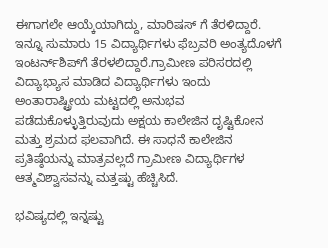ಈಗಾಗಲೇ ಆಯ್ಕೆಯಾಗಿದ್ದು, ಮಾರಿಷಸ್ ಗೆ ತೆರಳಿದ್ದಾರೆ. ಇನ್ನೂ ಸುಮಾರು 15 ವಿದ್ಯಾರ್ಥಿಗಳು ಫೆಬ್ರವರಿ ಅಂತ್ಯದೊಳಗೆ ಇಂಟರ್ನ್‌ಶಿಪ್‌ಗೆ ತೆರಳಲಿದ್ದಾರೆ.ಗ್ರಾಮೀಣ ಪರಿಸರದಲ್ಲಿ ವಿದ್ಯಾಭ್ಯಾಸ ಮಾಡಿದ ವಿದ್ಯಾರ್ಥಿಗಳು ಇಂದು ಅಂತಾರಾಷ್ಟ್ರೀಯ ಮಟ್ಟದಲ್ಲಿ ಅನುಭವ ಪಡೆದುಕೊಳ್ಳುತ್ತಿರುವುದು ಅಕ್ಷಯ ಕಾಲೇಜಿನ ದೃಷ್ಟಿಕೋನ ಮತ್ತು ಶ್ರಮದ ಫಲವಾಗಿದೆ. ಈ ಸಾಧನೆ ಕಾಲೇಜಿನ ಪ್ರತಿಷ್ಠೆಯನ್ನು ಮಾತ್ರವಲ್ಲದೆ ಗ್ರಾಮೀಣ ವಿದ್ಯಾರ್ಥಿಗಳ ಆತ್ಮವಿಶ್ವಾಸವನ್ನು ಮತ್ತಷ್ಟು ಹೆಚ್ಚಿಸಿದೆ.

ಭವಿಷ್ಯದಲ್ಲಿ ಇನ್ನಷ್ಟು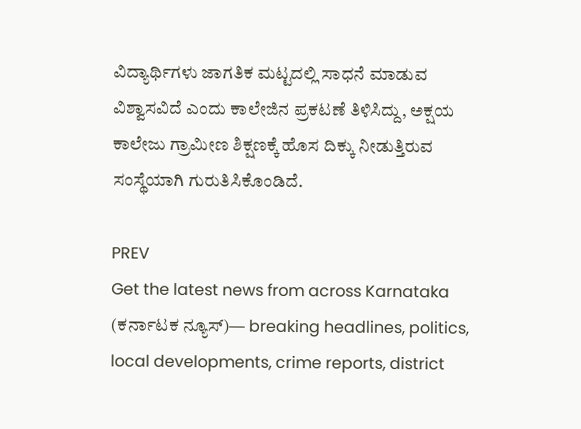ವಿದ್ಯಾರ್ಥಿಗಳು ಜಾಗತಿಕ ಮಟ್ಟದಲ್ಲಿ ಸಾಧನೆ ಮಾಡುವ ವಿಶ್ವಾಸವಿದೆ ಎಂದು ಕಾಲೇಜಿನ ಪ್ರಕಟಣೆ ತಿಳಿಸಿದ್ದು, ಅಕ್ಷಯ ಕಾಲೇಜು ಗ್ರಾಮೀಣ ಶಿಕ್ಷಣಕ್ಕೆ ಹೊಸ ದಿಕ್ಕು ನೀಡುತ್ತಿರುವ ಸಂಸ್ಥೆಯಾಗಿ ಗುರುತಿಸಿಕೊಂಡಿದೆ.

PREV
Get the latest news from across Karnataka (ಕರ್ನಾಟಕ ನ್ಯೂಸ್)— breaking headlines, politics, local developments, crime reports, district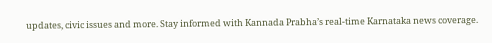updates, civic issues and more. Stay informed with Kannada Prabha’s real‑time Karnataka news coverage.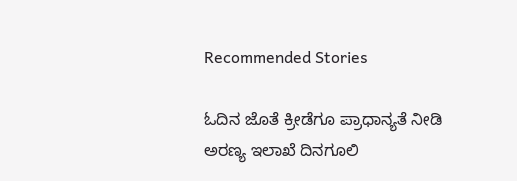Recommended Stories

ಓದಿನ ಜೊತೆ ಕ್ರೀಡೆಗೂ ಪ್ರಾಧಾನ್ಯತೆ ನೀಡಿ
ಅರಣ್ಯ ಇಲಾಖೆ ದಿನಗೂಲಿ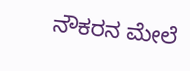ನೌಕರನ ಮೇಲೆ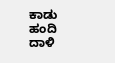ಕಾಡು ಹಂದಿ ದಾಳಿ